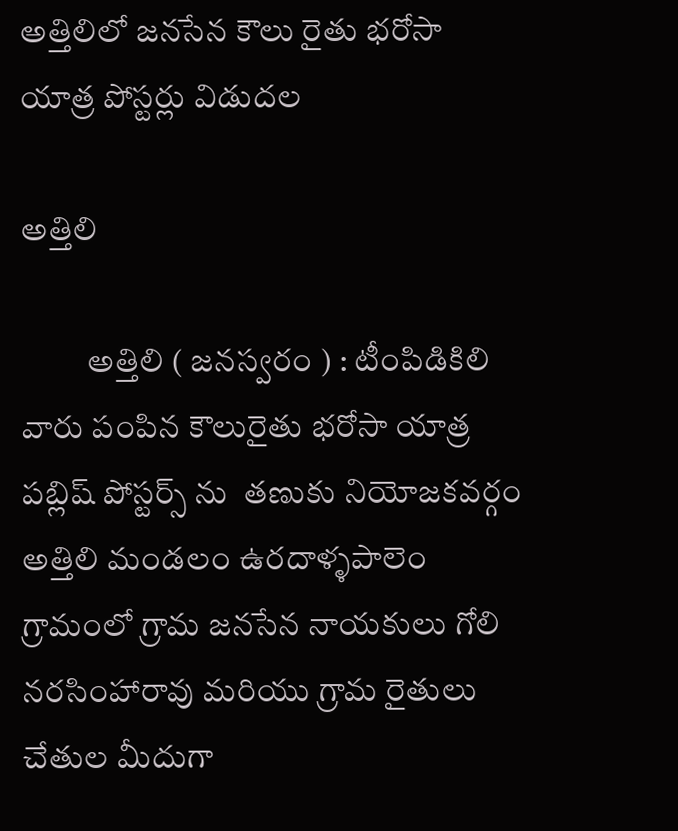అత్తిలిలో జనసేన కౌలు రైతు భరోసా యాత్ర పోస్టర్లు విడుదల

అత్తిలి

          అత్తిలి ( జనస్వరం ) : టీంపిడికిలి వారు పంపిన కౌలురైతు భరోసా యాత్ర పబ్లిష్ పోస్టర్స్ ను  తణుకు నియోజకవర్గం అత్తిలి మండలం ఉరదాళ్ళపాలెం గ్రామంలో గ్రామ జనసేన నాయకులు గోలి నరసింహారావు మరియు గ్రామ రైతులు చేతుల మీదుగా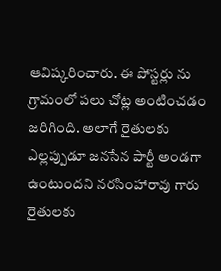ఆవిష్కరించారు. ఈ పోస్టర్లు ను గ్రామంలో పలు చోట్ల అంటించడం జరిగింది. అలాగే రైతులకు ఎల్లప్పుడూ జనసేన పార్టీ అండగా ఉంటుందని నరసింహారావు గారు రైతులకు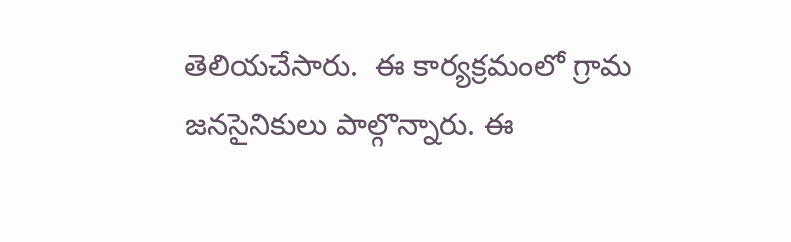తెలియచేసారు.  ఈ కార్యక్రమంలో గ్రామ జనసైనికులు పాల్గొన్నారు. ఈ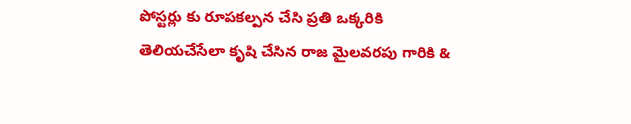పోస్టర్లు కు రూపకల్పన చేసి ప్రతి ఒక్కరికి తెలియచేసేలా కృషి చేసిన రాజ మైలవరపు గారికి &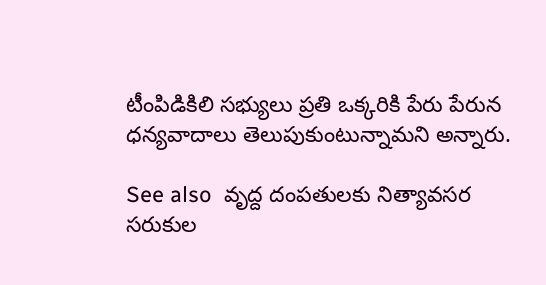టీంపిడికిలి సభ్యులు ప్రతి ఒక్కరికి పేరు పేరున ధన్యవాదాలు తెలుపుకుంటున్నామని అన్నారు.

See also  వృద్ద దంపతులకు నిత్యావసర సరుకుల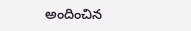అందించిన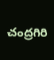చంద్రగిరి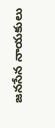జనసేన నాయకులు